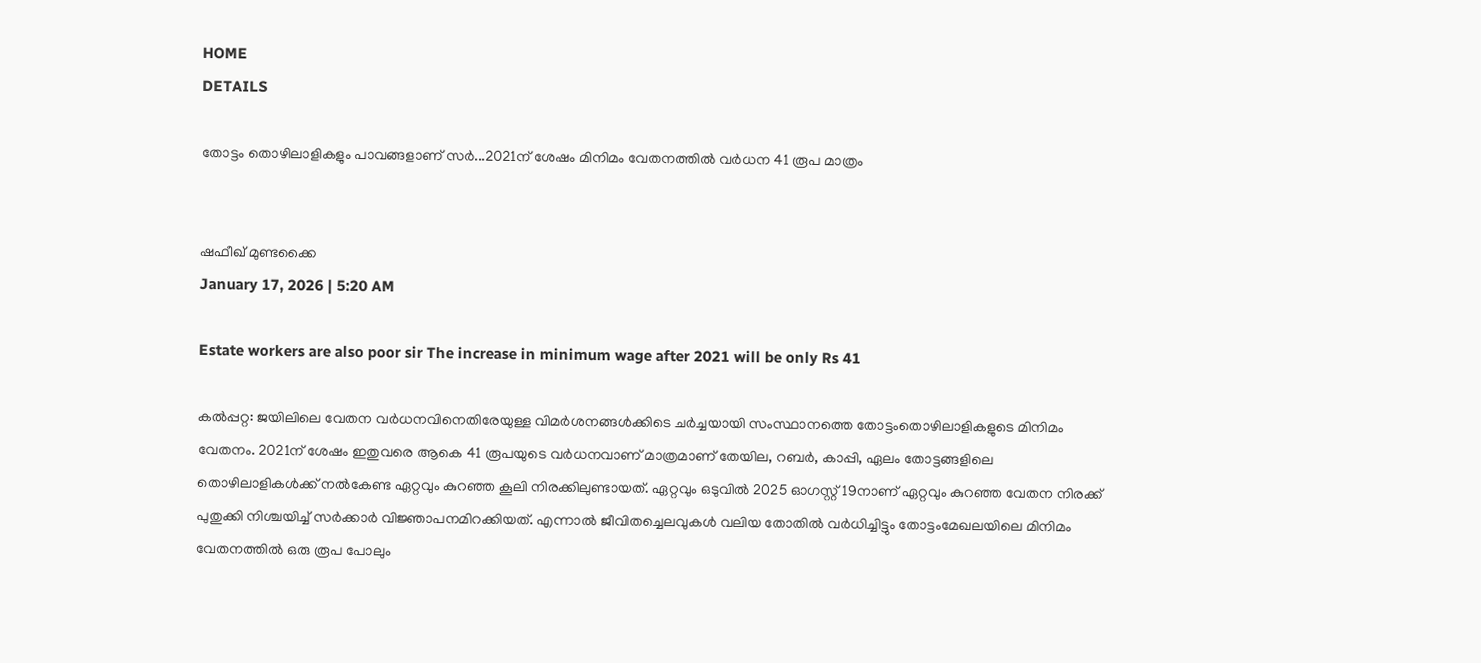HOME
DETAILS

തോട്ടം തൊഴിലാളികളും പാവങ്ങളാണ് സർ...2021ന് ശേഷം മിനിമം വേതനത്തിൽ വർധന 41 രൂപ മാത്രം


ഷഫീഖ് മുണ്ടക്കൈ
January 17, 2026 | 5:20 AM

Estate workers are also poor sir The increase in minimum wage after 2021 will be only Rs 41

കൽപ്പറ്റ: ജയിലിലെ വേതന വർധനവിനെതിരേയുള്ള വിമർശനങ്ങൾക്കിടെ ചർച്ചയായി സംസ്ഥാനത്തെ തോട്ടംതൊഴിലാളികളുടെ മിനിമം വേതനം. 2021ന് ശേഷം ഇതുവരെ ആകെ 41 രൂപയുടെ വർധനവാണ് മാത്രമാണ് തേയില, റബർ, കാപ്പി, ഏലം തോട്ടങ്ങളിലെ തൊഴിലാളികൾക്ക് നൽകേണ്ട ഏറ്റവും കുറഞ്ഞ കൂലി നിരക്കിലുണ്ടായത്. ഏറ്റവും ഒടുവിൽ 2025 ഓഗസ്റ്റ് 19നാണ് ഏറ്റവും കുറഞ്ഞ വേതന നിരക്ക് പുതുക്കി നിശ്ചയിച്ച് സർക്കാർ വിജ്ഞാപനമിറക്കിയത്. എന്നാൽ ജീവിതച്ചെലവുകൾ വലിയ തോതിൽ വർധിച്ചിട്ടും തോട്ടംമേഖലയിലെ മിനിമം വേതനത്തിൽ ഒരു രൂപ പോലും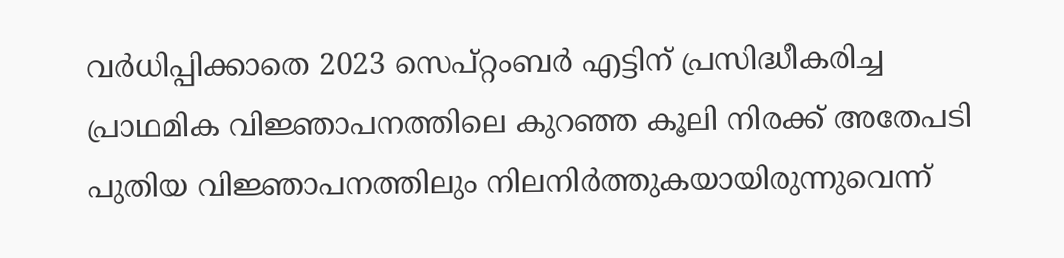വർധിപ്പിക്കാതെ 2023 സെപ്റ്റംബർ എട്ടിന് പ്രസിദ്ധീകരിച്ച പ്രാഥമിക വിജ്ഞാപനത്തിലെ കുറഞ്ഞ കൂലി നിരക്ക് അതേപടി പുതിയ വിജ്ഞാപനത്തിലും നിലനിർത്തുകയായിരുന്നുവെന്ന്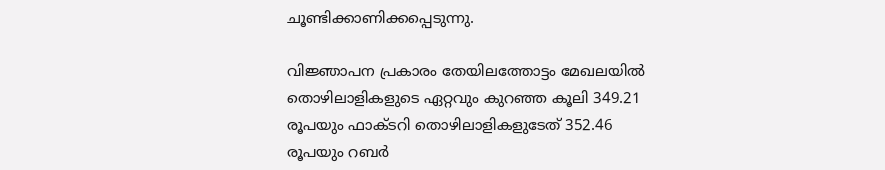ചൂണ്ടിക്കാണിക്കപ്പെടുന്നു.

വിജ്ഞാപന പ്രകാരം തേയിലത്തോട്ടം മേഖലയിൽ തൊഴിലാളികളുടെ ഏറ്റവും കുറഞ്ഞ കൂലി 349.21 രൂപയും ഫാക്ടറി തൊഴിലാളികളുടേത് 352.46 രൂപയും റബർ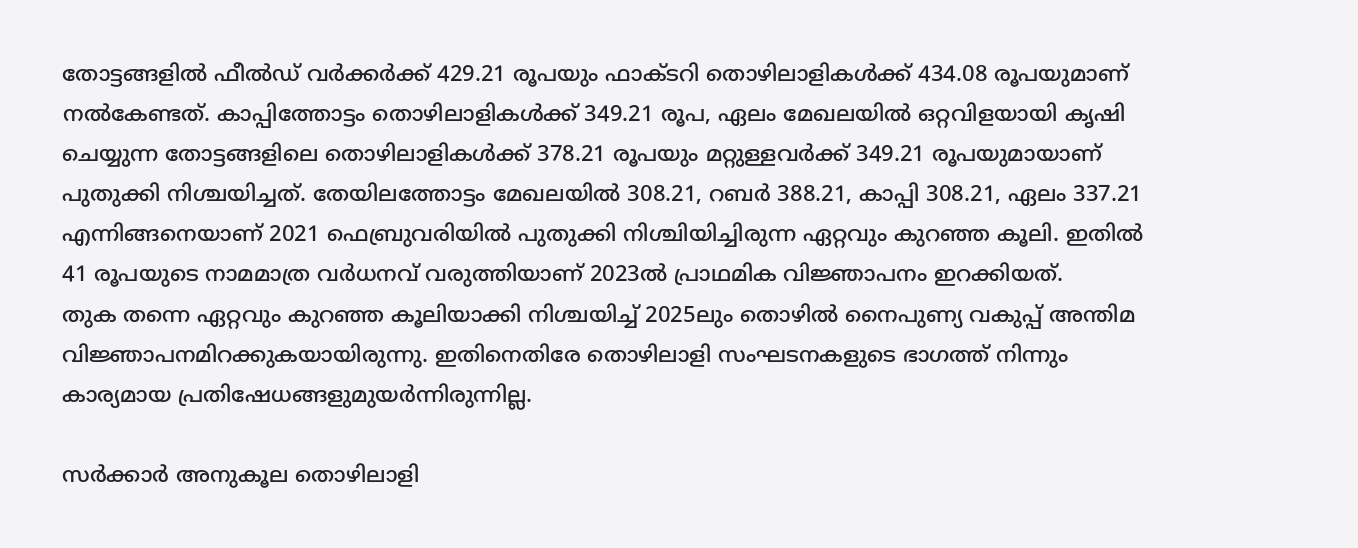തോട്ടങ്ങളിൽ ഫീൽഡ് വർക്കർക്ക് 429.21 രൂപയും ഫാക്ടറി തൊഴിലാളികൾക്ക് 434.08 രൂപയുമാണ് നൽകേണ്ടത്. കാപ്പിത്തോട്ടം തൊഴിലാളികൾക്ക് 349.21 രൂപ, ഏലം മേഖലയിൽ ഒറ്റവിളയായി കൃഷി ചെയ്യുന്ന തോട്ടങ്ങളിലെ തൊഴിലാളികൾക്ക് 378.21 രൂപയും മറ്റുള്ളവർക്ക് 349.21 രൂപയുമായാണ് പുതുക്കി നിശ്ചയിച്ചത്. തേയിലത്തോട്ടം മേഖലയിൽ 308.21, റബർ 388.21, കാപ്പി 308.21, ഏലം 337.21 എന്നിങ്ങനെയാണ് 2021 ഫെബ്രുവരിയിൽ പുതുക്കി നിശ്ചിയിച്ചിരുന്ന ഏറ്റവും കുറഞ്ഞ കൂലി. ഇതിൽ 41 രൂപയുടെ നാമമാത്ര വർധനവ് വരുത്തിയാണ് 2023ൽ പ്രാഥമിക വിജ്ഞാപനം ഇറക്കിയത്.
തുക തന്നെ ഏറ്റവും കുറഞ്ഞ കൂലിയാക്കി നിശ്ചയിച്ച് 2025ലും തൊഴിൽ നൈപുണ്യ വകുപ്പ് അന്തിമ വിജ്ഞാപനമിറക്കുകയായിരുന്നു. ഇതിനെതിരേ തൊഴിലാളി സംഘടനകളുടെ ഭാഗത്ത് നിന്നും കാര്യമായ പ്രതിഷേധങ്ങളുമുയർന്നിരുന്നില്ല.

സർക്കാർ അനുകൂല തൊഴിലാളി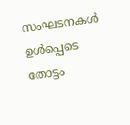സംഘടനകൾ ഉൾപ്പെടെ തോട്ടം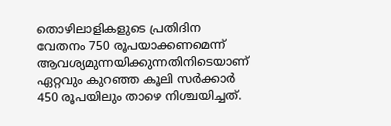തൊഴിലാളികളുടെ പ്രതിദിന വേതനം 750 രൂപയാക്കണമെന്ന് ആവശ്യമുന്നയിക്കുന്നതിനിടെയാണ് ഏറ്റവും കുറഞ്ഞ കൂലി സർക്കാർ 450 രൂപയിലും താഴെ നിശ്ചയിച്ചത്.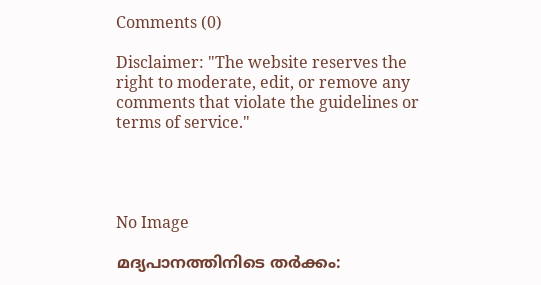Comments (0)

Disclaimer: "The website reserves the right to moderate, edit, or remove any comments that violate the guidelines or terms of service."




No Image

മദ്യപാനത്തിനിടെ തര്‍ക്കം: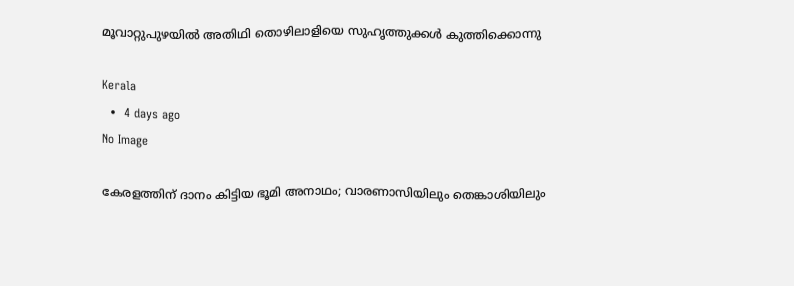മൂവാറ്റുപുഴയില്‍ അതിഥി തൊഴിലാളിയെ സുഹൃത്തുക്കള്‍ കുത്തിക്കൊന്നു

Kerala
  •  4 days ago
No Image

കേരളത്തിന് ദാനം കിട്ടിയ ഭൂമി അനാഥം; വാരണാസിയിലും തെങ്കാശിയിലും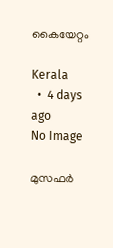കൈയേറ്റം

Kerala
  •  4 days ago
No Image

മുസഫർ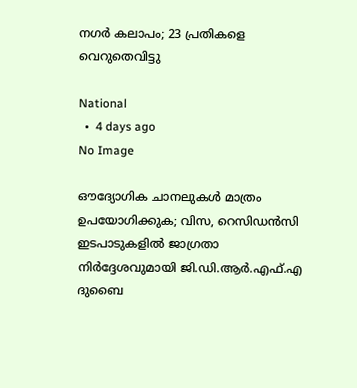നഗർ കലാപം; 23 പ്രതികളെ വെറുതെവിട്ടു

National
  •  4 days ago
No Image

ഔദ്യോഗിക ചാനലുകൾ മാത്രം ഉപയോഗിക്കുക; വിസ, റെസിഡൻസി ഇടപാടുകളിൽ ജാഗ്രതാ നിർദ്ദേശവുമായി ജി.ഡി.ആർ.എഫ്.എ ദുബൈ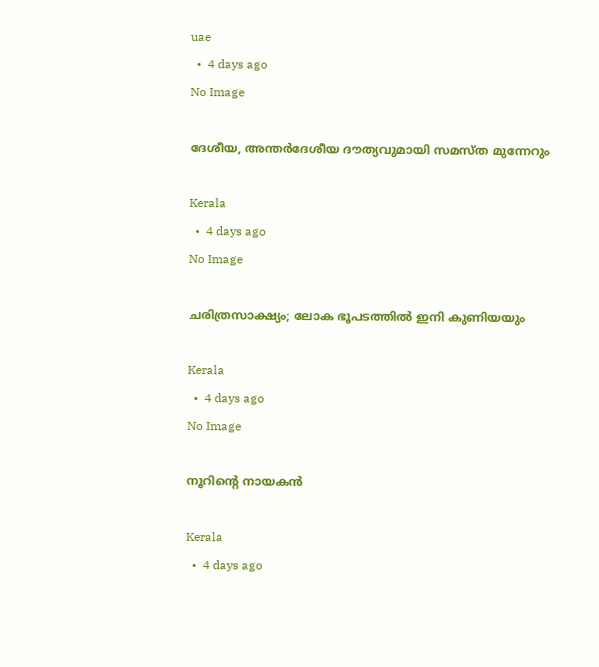uae
  •  4 days ago
No Image

ദേശീയ, അന്തര്‍ദേശീയ ദൗത്യവുമായി സമസ്ത മുന്നേറും

Kerala
  •  4 days ago
No Image

ചരിത്രസാക്ഷ്യം; ലോക ഭൂപടത്തിൽ ഇനി കുണിയയും

Kerala
  •  4 days ago
No Image

നൂറിൻ്റെ നായകൻ

Kerala
  •  4 days ago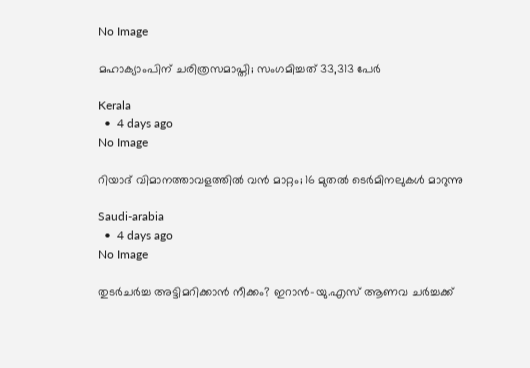No Image

മഹാക്യാംപിന് ചരിത്രസമാപ്തി; സംഗമിച്ചത് 33,313 പേർ

Kerala
  •  4 days ago
No Image

റിയാദ് വിമാനത്താവളത്തിൽ വൻ മാറ്റം; 16 മുതൽ ടെർമിനലുകൾ മാറുന്നു

Saudi-arabia
  •  4 days ago
No Image

തുടർചർച്ച അട്ടിമറിക്കാൻ നീക്കം? ഇറാൻ-യു.എസ് ആണവ ചർച്ചക്ക്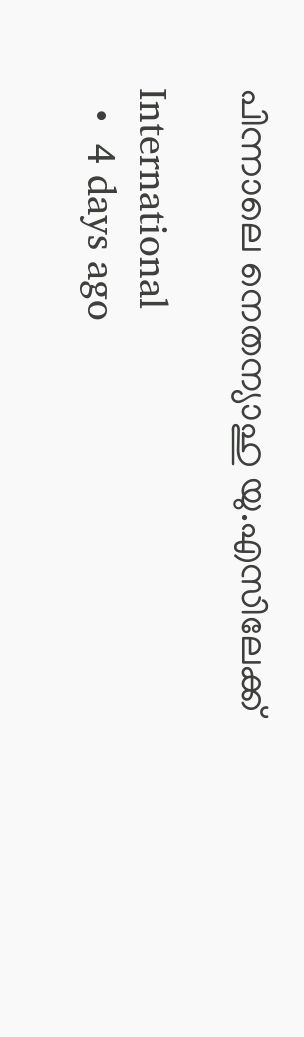പിന്നാലെ നെതന്യാഹു യു.എസിലേക്ക്

International
  •  4 days ago